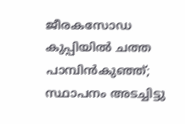ജീരകസോഡ കുപ്പിയില്‍ ചത്ത പാമ്പിന്‍കുഞ്ഞ്; സ്ഥാപനം അടച്ചിട്ടു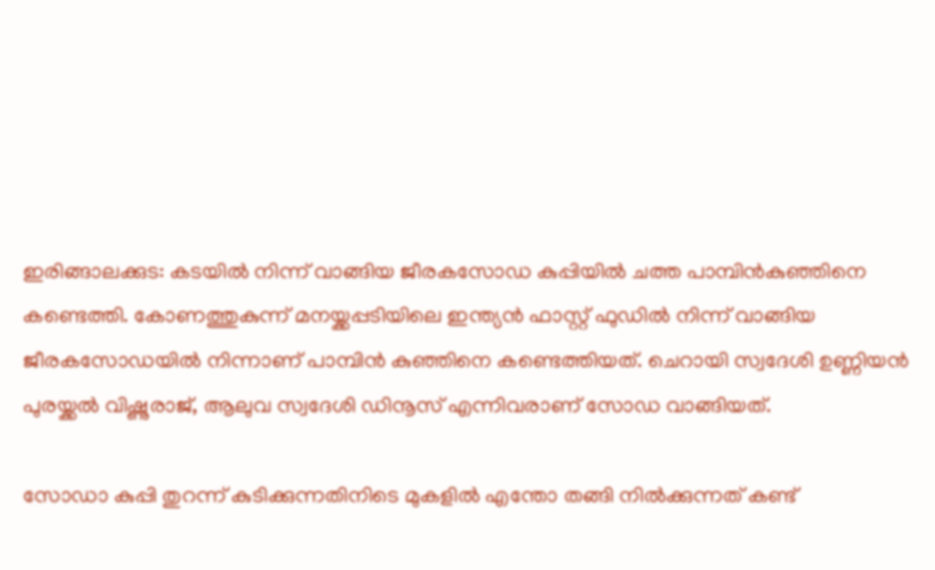ഇരിങ്ങാലക്കുട: കടയില്‍ നിന്ന് വാങ്ങിയ ജീരകസോഡ കുപ്പിയില്‍ ചത്ത പാമ്പിന്‍കുഞ്ഞിനെ കണ്ടെത്തി. കോണത്തുകുന്ന് മനയ്ക്കപ്പടിയിലെ ഇന്ത്യന്‍ ഫാസ്റ്റ് ഫുഡില്‍ നിന്ന് വാങ്ങിയ ജീരകസോഡയില്‍ നിന്നാണ് പാമ്പിന്‍ കുഞ്ഞിനെ കണ്ടെത്തിയത്. ചെറായി സ്വദേശി ഉണ്ണിയന്‍ പുരയ്ക്കല്‍ വിഷ്ണുരാജ്, ആലുവ സ്വദേശി ഡിനൂസ് എന്നിവരാണ് സോഡ വാങ്ങിയത്.

സോഡാ കുപ്പി തുറന്ന് കുടിക്കുന്നതിനിടെ മുകളില്‍ എന്തോ തങ്ങി നില്‍ക്കുന്നത് കണ്ട്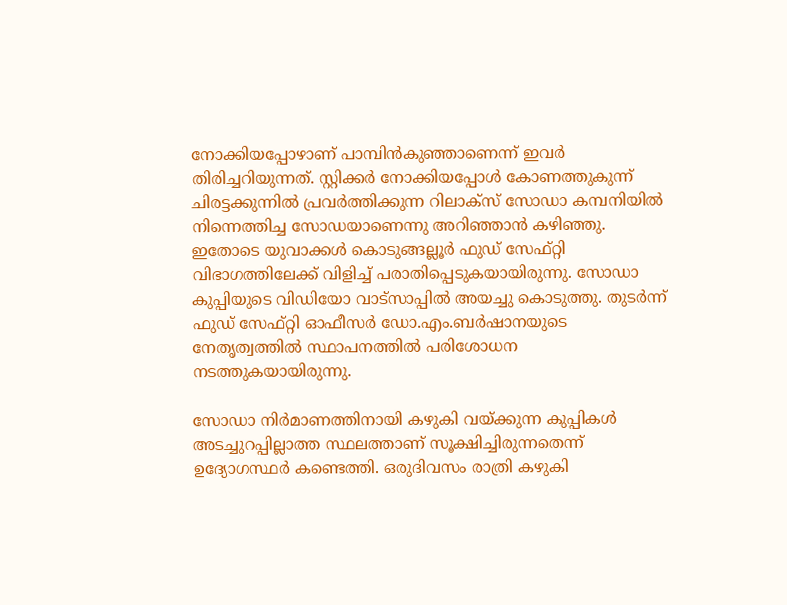നോക്കിയപ്പോഴാണ് പാമ്പിന്‍കുഞ്ഞാണെന്ന് ഇവര്‍ തിരിച്ചറിയുന്നത്. സ്റ്റിക്കര്‍ നോക്കിയപ്പോള്‍ കോണത്തുകുന്ന് ചിരട്ടക്കുന്നില്‍ പ്രവര്‍ത്തിക്കുന്ന റിലാക്സ് സോഡാ കമ്പനിയില്‍ നിന്നെത്തിച്ച സോഡയാണെന്നു അറിഞ്ഞാന്‍ കഴിഞ്ഞു. ഇതോടെ യുവാക്കള്‍ കൊടുങ്ങല്ലൂര്‍ ഫുഡ് സേഫ്റ്റി വിഭാഗത്തിലേക്ക് വിളിച്ച് പരാതിപ്പെടുകയായിരുന്നു. സോഡാ കുപ്പിയുടെ വിഡിയോ വാട്‌സാപ്പില്‍ അയച്ചു കൊടുത്തു. തുടര്‍ന്ന് ഫുഡ് സേഫ്റ്റി ഓഫീസര്‍ ഡോ.എം.ബര്‍ഷാനയുടെ നേതൃത്വത്തില്‍ സ്ഥാപനത്തില്‍ പരിശോധന നടത്തുകയായിരുന്നു.

സോഡാ നിര്‍മാണത്തിനായി കഴുകി വയ്ക്കുന്ന കുപ്പികള്‍ അടച്ചുറപ്പില്ലാത്ത സ്ഥലത്താണ് സൂക്ഷിച്ചിരുന്നതെന്ന് ഉദ്യോഗസ്ഥര്‍ കണ്ടെത്തി. ഒരുദിവസം രാത്രി കഴുകി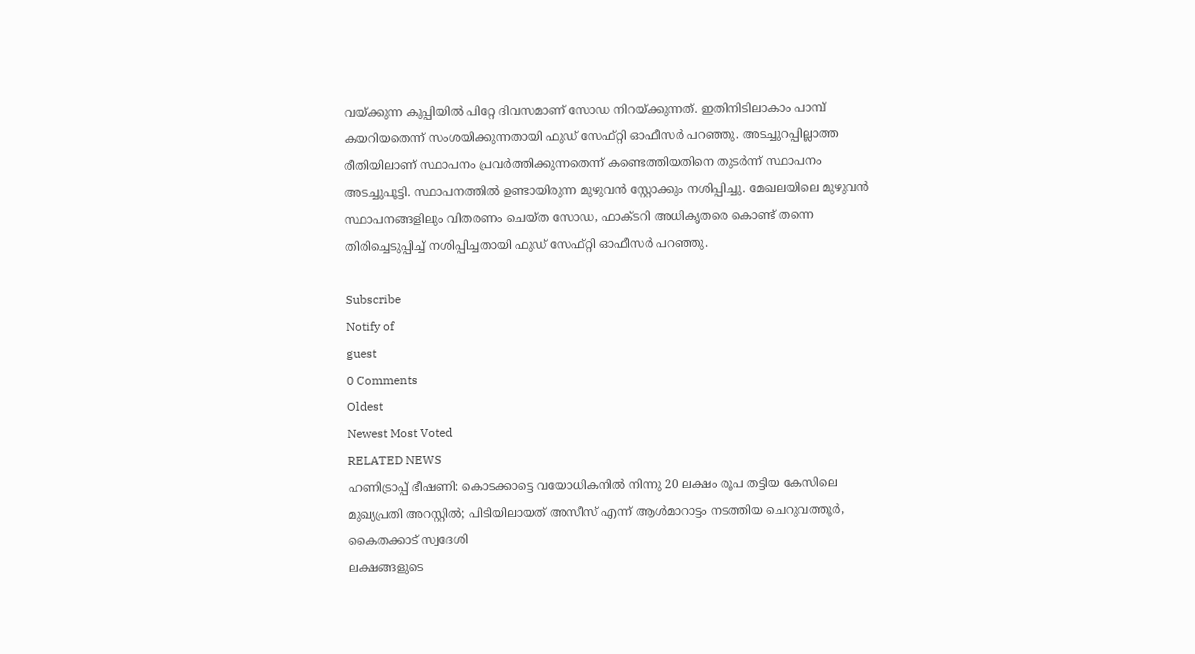വയ്ക്കുന്ന കുപ്പിയില്‍ പിറ്റേ ദിവസമാണ് സോഡ നിറയ്ക്കുന്നത്. ഇതിനിടിലാകാം പാമ്പ് കയറിയതെന്ന് സംശയിക്കുന്നതായി ഫുഡ് സേഫ്റ്റി ഓഫീസര്‍ പറഞ്ഞു. അടച്ചുറപ്പില്ലാത്ത രീതിയിലാണ് സ്ഥാപനം പ്രവര്‍ത്തിക്കുന്നതെന്ന് കണ്ടെത്തിയതിനെ തുടര്‍ന്ന് സ്ഥാപനം അടച്ചുപൂട്ടി. സ്ഥാപനത്തില്‍ ഉണ്ടായിരുന്ന മുഴുവന്‍ സ്റ്റോക്കും നശിപ്പിച്ചു. മേഖലയിലെ മുഴുവന്‍ സ്ഥാപനങ്ങളിലും വിതരണം ചെയ്ത സോഡ, ഫാക്ടറി അധികൃതരെ കൊണ്ട് തന്നെ തിരിച്ചെടുപ്പിച്ച് നശിപ്പിച്ചതായി ഫുഡ് സേഫ്റ്റി ഓഫീസര്‍ പറഞ്ഞു.

Subscribe
Notify of
guest
0 Comments
Oldest
Newest Most Voted
RELATED NEWS
ഹണിട്രാപ്പ് ഭീഷണി: കൊടക്കാട്ടെ വയോധികനില്‍ നിന്നു 20 ലക്ഷം രൂപ തട്ടിയ കേസിലെ മുഖ്യപ്രതി അറസ്റ്റില്‍; പിടിയിലായത് അസീസ് എന്ന് ആള്‍മാറാട്ടം നടത്തിയ ചെറുവത്തൂര്‍, കൈതക്കാട് സ്വദേശി
ലക്ഷങ്ങളുടെ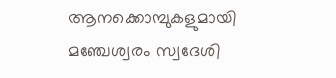ആനക്കൊമ്പുകളുമായി മഞ്ചേശ്വരം സ്വദേശി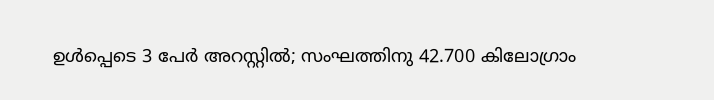ഉള്‍പ്പെടെ 3 പേര്‍ അറസ്റ്റില്‍; സംഘത്തിനു 42.700 കിലോഗ്രാം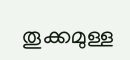തൂക്കമുള്ള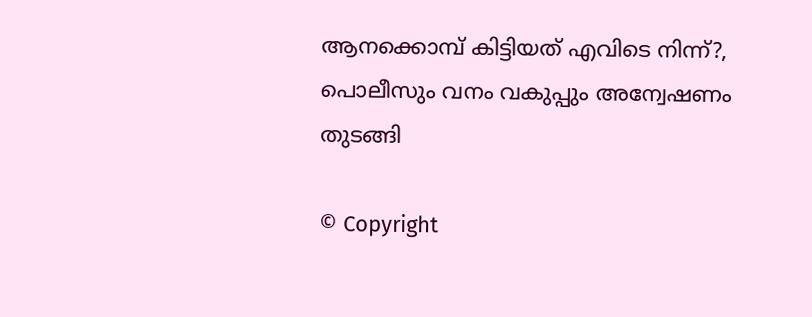ആനക്കൊമ്പ് കിട്ടിയത് എവിടെ നിന്ന്?, പൊലീസും വനം വകുപ്പും അന്വേഷണം തുടങ്ങി

© Copyright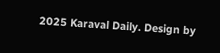2025 Karaval Daily. Design by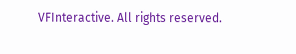VFInteractive. All rights reserved.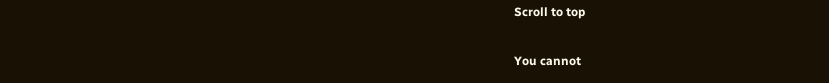Scroll to top

You cannot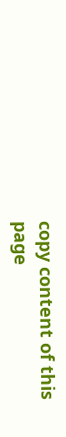copy content of this page